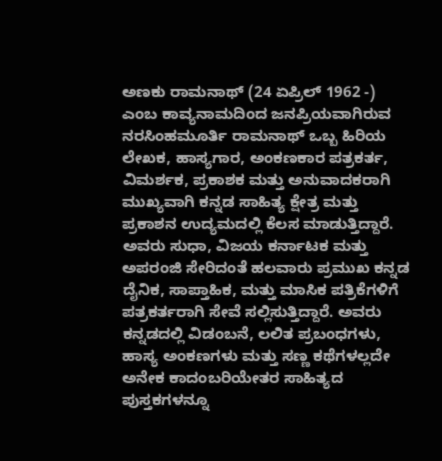ಅಣಕು ರಾಮನಾಥ್ (24 ಏಪ್ರಿಲ್ 1962 -) ಎಂಬ ಕಾವ್ಯನಾಮದಿಂದ ಜನಪ್ರಿಯವಾಗಿರುವ ನರಸಿಂಹಮೂರ್ತಿ ರಾಮನಾಥ್ ಒಬ್ಬ ಹಿರಿಯ ಲೇಖಕ, ಹಾಸ್ಯಗಾರ, ಅಂಕಣಕಾರ ಪತ್ರಕರ್ತ, ವಿಮರ್ಶಕ, ಪ್ರಕಾಶಕ ಮತ್ತು ಅನುವಾದಕರಾಗಿ ಮುಖ್ಯವಾಗಿ ಕನ್ನಡ ಸಾಹಿತ್ಯ ಕ್ಷೇತ್ರ ಮತ್ತು ಪ್ರಕಾಶನ ಉದ್ಯಮದಲ್ಲಿ ಕೆಲಸ ಮಾಡುತ್ತಿದ್ದಾರೆ. ಅವರು ಸುಧಾ, ವಿಜಯ ಕರ್ನಾಟಕ ಮತ್ತು ಅಪರಂಜಿ ಸೇರಿದಂತೆ ಹಲವಾರು ಪ್ರಮುಖ ಕನ್ನಡ ದೈನಿಕ, ಸಾಪ್ತಾಹಿಕ, ಮತ್ತು ಮಾಸಿಕ ಪತ್ರಿಕೆಗಳಿಗೆ ಪತ್ರಕರ್ತರಾಗಿ ಸೇವೆ ಸಲ್ಲಿಸುತ್ತಿದ್ದಾರೆ. ಅವರು ಕನ್ನಡದಲ್ಲಿ ವಿಡಂಬನೆ, ಲಲಿತ ಪ್ರಬಂಧಗಳು, ಹಾಸ್ಯ ಅಂಕಣಗಳು ಮತ್ತು ಸಣ್ಣ ಕಥೆಗಳಲ್ಲದೇ ಅನೇಕ ಕಾದಂಬರಿಯೇತರ ಸಾಹಿತ್ಯದ ಪುಸ್ತಕಗಳನ್ನೂ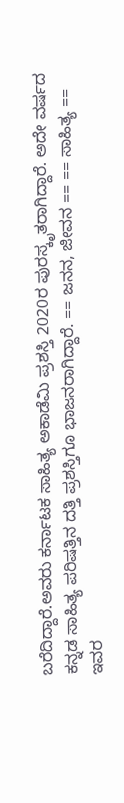ಬರೆದಿದ್ದಾರೆ.ಅವರು ಕರ್ನಾಟಕ ಸಾಹಿತ್ಯ ಅಕಾಡೆಮಿ ಪ್ರಶಸ್ತಿ 2020ರ ಪುರಸ್ಕೃತರಾಗಿದ್ದಾರೆ. ಅದೇ ವರ್ಷದ ಕನ್ನಡ ಸಾಹಿತ್ಯ ಪರಿಷತ್ತಿನ ದತ್ತಿ ಪ್ರಶಸ್ತಿಗೂ ಭಾಜನರಾಗಿದ್ದಾರೆ. == ಜನನ, ಜೀವನ == == ಸಾಹಿತ್ಯ == ಇವರ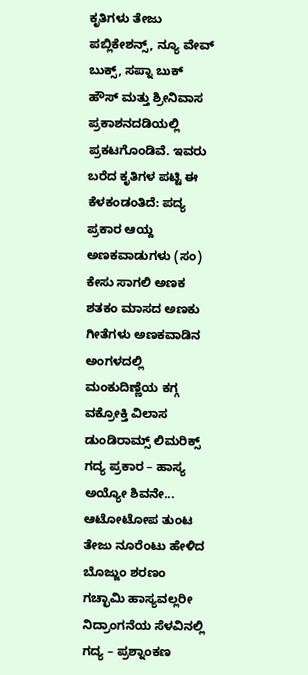ಕೃತಿಗಳು ತೇಜು ಪಬ್ಲಿಕೇಶನ್ಸ್, ನ್ಯೂ ವೇವ್ ಬುಕ್ಸ್, ಸಪ್ನಾ ಬುಕ್ ಹೌಸ್ ಮತ್ತು ಶ್ರೀನಿವಾಸ ಪ್ರಕಾಶನದಡಿಯಲ್ಲಿ ಪ್ರಕಟಗೊಂಡಿವೆ. ಇವರು ಬರೆದ ಕೃತಿಗಳ ಪಟ್ಟಿ ಈ ಕೆಳಕಂಡಂತಿದೆ: ಪದ್ಯ ಪ್ರಕಾರ ಆಯ್ದ ಅಣಕವಾಡುಗಳು (ಸಂ) ಕೇಸು ಸಾಗಲಿ ಅಣಕ ಶತಕಂ ಮಾಸದ ಅಣಕು ಗೀತೆಗಳು ಅಣಕವಾಡಿನ ಅಂಗಳದಲ್ಲಿ ಮಂಕುದಿಣ್ಣೆಯ ಕಗ್ಗ ವಕ್ರೋಕ್ತಿ ವಿಲಾಸ ಡುಂಡಿರಾಮ್ಸ್ ಲಿಮರಿಕ್ಸ್ ಗದ್ಯ ಪ್ರಕಾರ – ಹಾಸ್ಯ ಅಯ್ಯೋ ಶಿವನೇ... ಆಟೋಟೋಪ ತುಂಟ ತೇಜು ನೂರೆಂಟು ಹೇಳಿದ ಬೊಜ್ಜುಂ ಶರಣಂ ಗಚ್ಛಾಮಿ ಹಾಸ್ಯವಲ್ಲರೀ ನಿದ್ರಾಂಗನೆಯ ಸೆಳವಿನಲ್ಲಿ ಗದ್ಯ – ಪ್ರಶ್ನಾಂಕಣ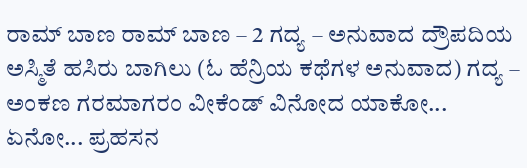ರಾಮ್ ಬಾಣ ರಾಮ್ ಬಾಣ – 2 ಗದ್ಯ – ಅನುವಾದ ದ್ರೌಪದಿಯ ಅಸ್ಮಿತೆ ಹಸಿರು ಬಾಗಿಲು (ಓ ಹೆನ್ರಿಯ ಕಥೆಗಳ ಅನುವಾದ) ಗದ್ಯ – ಅಂಕಣ ಗರಮಾಗರಂ ವೀಕೆಂಡ್ ವಿನೋದ ಯಾಕೋ... ಏನೋ... ಪ್ರಹಸನ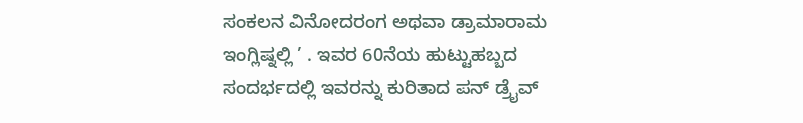ಸಂಕಲನ ವಿನೋದರಂಗ ಅಥವಾ ಡ್ರಾಮಾರಾಮ ಇಂಗ್ಲಿಷ್ನಲ್ಲಿ ’ . ಇವರ 60ನೆಯ ಹುಟ್ಟುಹಬ್ಬದ ಸಂದರ್ಭದಲ್ಲಿ ಇವರನ್ನು ಕುರಿತಾದ ಪನ್ ಡ್ರೈವ್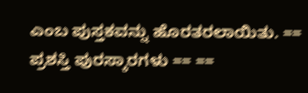ಎಂಬ ಪುಸ್ತಕವನ್ನು ಹೊರತರಲಾಯಿತು. == ಪ್ರಶಸ್ತಿ ಪುರಸ್ಕಾರಗಳು == ==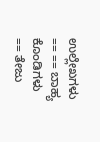ಉಲ್ಲೇಖಗಳು == == ಬಾಹ್ಯ ಕೊಂಡಿಗಳು == ತೇಜು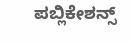ಪಬ್ಲಿಕೇಶನ್ಸ್